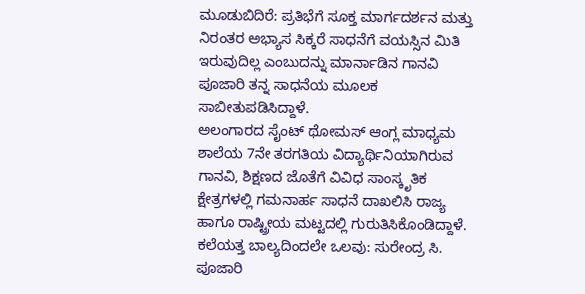ಮೂಡುಬಿದಿರೆ: ಪ್ರತಿಭೆಗೆ ಸೂಕ್ತ ಮಾರ್ಗದರ್ಶನ ಮತ್ತು ನಿರಂತರ ಅಭ್ಯಾಸ ಸಿಕ್ಕರೆ ಸಾಧನೆಗೆ ವಯಸ್ಸಿನ ಮಿತಿ ಇರುವುದಿಲ್ಲ ಎಂಬುದನ್ನು ಮಾರ್ನಾಡಿನ ಗಾನವಿ ಪೂಜಾರಿ ತನ್ನ ಸಾಧನೆಯ ಮೂಲಕ ಸಾಬೀತುಪಡಿಸಿದ್ದಾಳೆ.
ಅಲಂಗಾರದ ಸೈಂಟ್ ಥೋಮಸ್ ಆಂಗ್ಲ ಮಾಧ್ಯಮ ಶಾಲೆಯ 7ನೇ ತರಗತಿಯ ವಿದ್ಯಾರ್ಥಿನಿಯಾಗಿರುವ ಗಾನವಿ, ಶಿಕ್ಷಣದ ಜೊತೆಗೆ ವಿವಿಧ ಸಾಂಸ್ಕೃತಿಕ ಕ್ಷೇತ್ರಗಳಲ್ಲಿ ಗಮನಾರ್ಹ ಸಾಧನೆ ದಾಖಲಿಸಿ ರಾಜ್ಯ ಹಾಗೂ ರಾಷ್ಟ್ರೀಯ ಮಟ್ಟದಲ್ಲಿ ಗುರುತಿಸಿಕೊಂಡಿದ್ದಾಳೆ.
ಕಲೆಯತ್ತ ಬಾಲ್ಯದಿಂದಲೇ ಒಲವು: ಸುರೇಂದ್ರ ಸಿ. ಪೂಜಾರಿ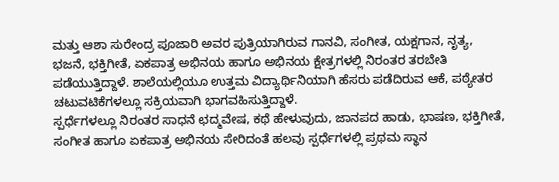ಮತ್ತು ಆಶಾ ಸುರೇಂದ್ರ ಪೂಜಾರಿ ಅವರ ಪುತ್ರಿಯಾಗಿರುವ ಗಾನವಿ, ಸಂಗೀತ, ಯಕ್ಷಗಾನ, ನೃತ್ಯ, ಭಜನೆ, ಭಕ್ತಿಗೀತೆ, ಏಕಪಾತ್ರ ಅಭಿನಯ ಹಾಗೂ ಅಭಿನಯ ಕ್ಷೇತ್ರಗಳಲ್ಲಿ ನಿರಂತರ ತರಬೇತಿ ಪಡೆಯುತ್ತಿದ್ದಾಳೆ. ಶಾಲೆಯಲ್ಲಿಯೂ ಉತ್ತಮ ವಿದ್ಯಾರ್ಥಿನಿಯಾಗಿ ಹೆಸರು ಪಡೆದಿರುವ ಆಕೆ, ಪಠ್ಯೇತರ ಚಟುವಟಿಕೆಗಳಲ್ಲೂ ಸಕ್ರಿಯವಾಗಿ ಭಾಗವಹಿಸುತ್ತಿದ್ದಾಳೆ.
ಸ್ಪರ್ಧೆಗಳಲ್ಲೂ ನಿರಂತರ ಸಾಧನೆ ಛದ್ಮವೇಷ, ಕಥೆ ಹೇಳುವುದು, ಜಾನಪದ ಹಾಡು, ಭಾಷಣ, ಭಕ್ತಿಗೀತೆ, ಸಂಗೀತ ಹಾಗೂ ಏಕಪಾತ್ರ ಅಭಿನಯ ಸೇರಿದಂತೆ ಹಲವು ಸ್ಪರ್ಧೆಗಳಲ್ಲಿ ಪ್ರಥಮ ಸ್ಥಾನ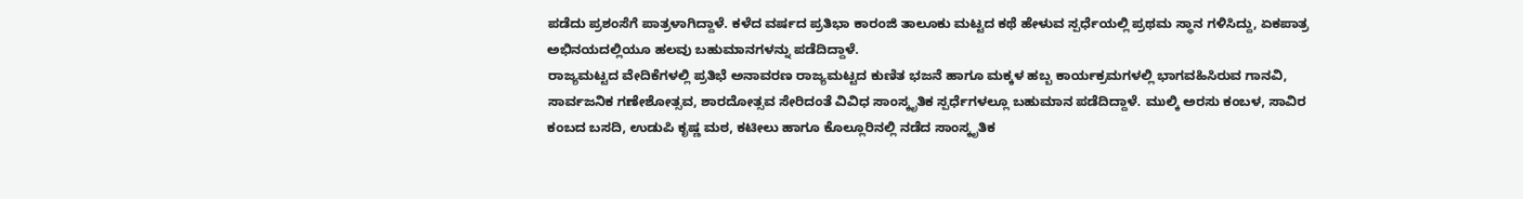ಪಡೆದು ಪ್ರಶಂಸೆಗೆ ಪಾತ್ರಳಾಗಿದ್ದಾಳೆ. ಕಳೆದ ವರ್ಷದ ಪ್ರತಿಭಾ ಕಾರಂಜಿ ತಾಲೂಕು ಮಟ್ಟದ ಕಥೆ ಹೇಳುವ ಸ್ಪರ್ಧೆಯಲ್ಲಿ ಪ್ರಥಮ ಸ್ಥಾನ ಗಳಿಸಿದ್ದು, ಏಕಪಾತ್ರ ಅಭಿನಯದಲ್ಲಿಯೂ ಹಲವು ಬಹುಮಾನಗಳನ್ನು ಪಡೆದಿದ್ದಾಳೆ.
ರಾಜ್ಯಮಟ್ಟದ ವೇದಿಕೆಗಳಲ್ಲಿ ಪ್ರತಿಭೆ ಅನಾವರಣ ರಾಜ್ಯಮಟ್ಟದ ಕುಣಿತ ಭಜನೆ ಹಾಗೂ ಮಕ್ಕಳ ಹಬ್ಬ ಕಾರ್ಯಕ್ರಮಗಳಲ್ಲಿ ಭಾಗವಹಿಸಿರುವ ಗಾನವಿ, ಸಾರ್ವಜನಿಕ ಗಣೇಶೋತ್ಸವ, ಶಾರದೋತ್ಸವ ಸೇರಿದಂತೆ ವಿವಿಧ ಸಾಂಸ್ಕೃತಿಕ ಸ್ಪರ್ಧೆಗಳಲ್ಲೂ ಬಹುಮಾನ ಪಡೆದಿದ್ದಾಳೆ. ಮುಲ್ಕಿ ಅರಸು ಕಂಬಳ, ಸಾವಿರ ಕಂಬದ ಬಸದಿ, ಉಡುಪಿ ಕೃಷ್ಣ ಮಠ, ಕಟೀಲು ಹಾಗೂ ಕೊಲ್ಲೂರಿನಲ್ಲಿ ನಡೆದ ಸಾಂಸ್ಕೃತಿಕ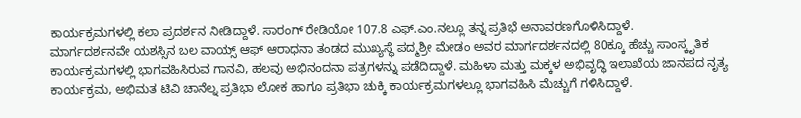ಕಾರ್ಯಕ್ರಮಗಳಲ್ಲಿ ಕಲಾ ಪ್ರದರ್ಶನ ನೀಡಿದ್ದಾಳೆ. ಸಾರಂಗ್ ರೇಡಿಯೋ 107.8 ಎಫ್.ಎಂ.ನಲ್ಲೂ ತನ್ನ ಪ್ರತಿಭೆ ಅನಾವರಣಗೊಳಿಸಿದ್ದಾಳೆ.
ಮಾರ್ಗದರ್ಶನವೇ ಯಶಸ್ಸಿನ ಬಲ ವಾಯ್ಸ್ ಆಫ್ ಆರಾಧನಾ ತಂಡದ ಮುಖ್ಯಸ್ಥೆ ಪದ್ಮಶ್ರೀ ಮೇಡಂ ಅವರ ಮಾರ್ಗದರ್ಶನದಲ್ಲಿ 80ಕ್ಕೂ ಹೆಚ್ಚು ಸಾಂಸ್ಕೃತಿಕ ಕಾರ್ಯಕ್ರಮಗಳಲ್ಲಿ ಭಾಗವಹಿಸಿರುವ ಗಾನವಿ, ಹಲವು ಅಭಿನಂದನಾ ಪತ್ರಗಳನ್ನು ಪಡೆದಿದ್ದಾಳೆ. ಮಹಿಳಾ ಮತ್ತು ಮಕ್ಕಳ ಅಭಿವೃದ್ಧಿ ಇಲಾಖೆಯ ಜಾನಪದ ನೃತ್ಯ ಕಾರ್ಯಕ್ರಮ, ಅಭಿಮತ ಟಿವಿ ಚಾನೆಲ್ನ ಪ್ರತಿಭಾ ಲೋಕ ಹಾಗೂ ಪ್ರತಿಭಾ ಚುಕ್ಕಿ ಕಾರ್ಯಕ್ರಮಗಳಲ್ಲೂ ಭಾಗವಹಿಸಿ ಮೆಚ್ಚುಗೆ ಗಳಿಸಿದ್ದಾಳೆ.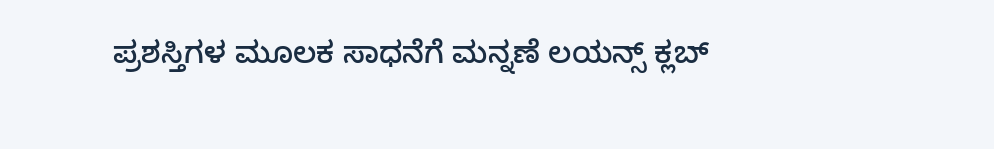ಪ್ರಶಸ್ತಿಗಳ ಮೂಲಕ ಸಾಧನೆಗೆ ಮನ್ನಣೆ ಲಯನ್ಸ್ ಕ್ಲಬ್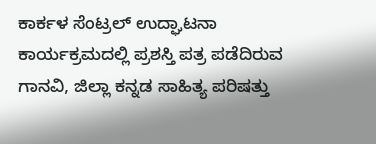ಕಾರ್ಕಳ ಸೆಂಟ್ರಲ್ ಉದ್ಘಾಟನಾ ಕಾರ್ಯಕ್ರಮದಲ್ಲಿ ಪ್ರಶಸ್ತಿ ಪತ್ರ ಪಡೆದಿರುವ ಗಾನವಿ, ಜಿಲ್ಲಾ ಕನ್ನಡ ಸಾಹಿತ್ಯ ಪರಿಷತ್ತು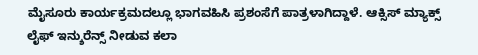ಮೈಸೂರು ಕಾರ್ಯಕ್ರಮದಲ್ಲೂ ಭಾಗವಹಿಸಿ ಪ್ರಶಂಸೆಗೆ ಪಾತ್ರಳಾಗಿದ್ದಾಳೆ. ಆಕ್ಸಿಸ್ ಮ್ಯಾಕ್ಸ್ ಲೈಫ್ ಇನ್ಶುರೆನ್ಸ್ ನೀಡುವ ಕಲಾ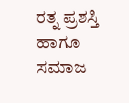ರತ್ನ ಪ್ರಶಸ್ತಿ ಹಾಗೂ ಸಮಾಜ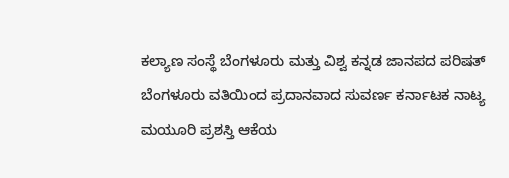ಕಲ್ಯಾಣ ಸಂಸ್ಥೆ ಬೆಂಗಳೂರು ಮತ್ತು ವಿಶ್ವ ಕನ್ನಡ ಜಾನಪದ ಪರಿಷತ್ ಬೆಂಗಳೂರು ವತಿಯಿಂದ ಪ್ರದಾನವಾದ ಸುವರ್ಣ ಕರ್ನಾಟಕ ನಾಟ್ಯ ಮಯೂರಿ ಪ್ರಶಸ್ತಿ ಆಕೆಯ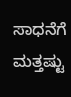ಸಾಧನೆಗೆ ಮತ್ತಷ್ಟು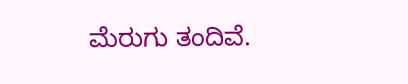ಮೆರುಗು ತಂದಿವೆ.